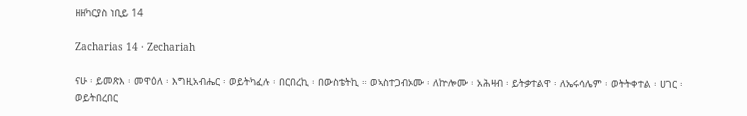ዘዘካርያስ ነቢይ 14

Zacharias 14 · Zechariah

ናሁ ፡ ይመጽእ ፡ መዋዕለ ፡ እግዚአብሔር ፡ ወይትካፈሉ ፡ በርበረኪ ፡ በውስቴትኪ ። ወኣስተጋብኦሙ ፡ ለኵሎሙ ፡ አሕዛብ ፡ ይትቃተልዋ ፡ ለኤሩሳሌም ፡ ወትትቀተል ፡ ሀገር ፡ ወይትበረበር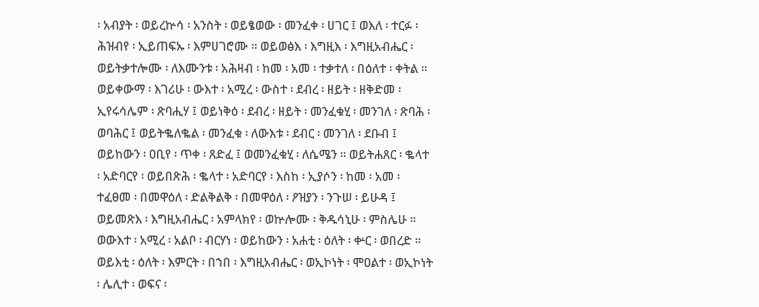፡ አብያት ፡ ወይረኵሳ ፡ አንስት ፡ ወይፄወው ፡ መንፈቀ ፡ ሀገር ፤ ወእለ ፡ ተርፉ ፡ ሕዝብየ ፡ ኢይጠፍኡ ፡ እምሀገሮሙ ። ወይወፅእ ፡ እግዚእ ፡ እግዚአብሔር ፡ ወይትቃተሎሙ ፡ ለእሙንቱ ፡ አሕዛብ ፡ ከመ ፡ አመ ፡ ተቃተለ ፡ በዕለተ ፡ ቀትል ። ወይቀውማ ፡ እገሪሁ ፡ ውእተ ፡ አሚረ ፡ ውስተ ፡ ደብረ ፡ ዘይት ፡ ዘቅድመ ፡ ኢየሩሳሌም ፡ ጽባሒሃ ፤ ወይነቅዕ ፡ ደብረ ፡ ዘይት ፡ መንፈቁሂ ፡ መንገለ ፡ ጽባሕ ፡ ወባሕር ፤ ወይትቈለቈል ፡ መንፈቁ ፡ ለውእቱ ፡ ደብር ፡ መንገለ ፡ ደቡብ ፤ ወይከውን ፡ ዐቢየ ፡ ጥቀ ፡ ጸድፈ ፤ ወመንፈቁሂ ፡ ለሴሜን ። ወይትሐጸር ፡ ቈላተ ፡ አድባርየ ፡ ወይበጽሕ ፡ ቈላተ ፡ አድባርየ ፡ እስከ ፡ ኢያሶን ፡ ከመ ፡ አመ ፡ ተፈፀመ ፡ በመዋዕለ ፡ ድልቅልቅ ፡ በመዋዕለ ፡ ዖዝያን ፡ ንጉሠ ፡ ይሁዳ ፤ ወይመጽእ ፡ እግዚአብሔር ፡ አምላክየ ፡ ወኵሎሙ ፡ ቅዱሳኒሁ ፡ ምስሌሁ ። ወውእተ ፡ አሚረ ፡ አልቦ ፡ ብርሃነ ፡ ወይከውን ፡ አሐቲ ፡ ዕለት ፡ ቍር ፡ ወበረድ ። ወይእቲ ፡ ዕለት ፡ እምርት ፡ በኀበ ፡ እግዚአብሔር ፡ ወኢኮነት ፡ ሞዐልተ ፡ ወኢኮነት ፡ ሌሊተ ፡ ወፍና ፡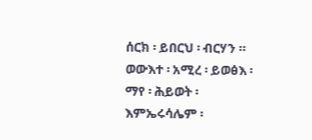ሰርክ ፡ ይበርህ ፡ ብርሃን ። ወውእተ ፡ አሚረ ፡ ይወፅእ ፡ ማየ ፡ ሕይወት ፡ እምኤሩሳሌም ፡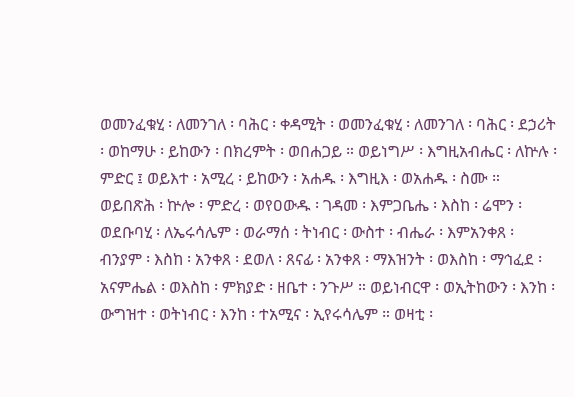ወመንፈቁሂ ፡ ለመንገለ ፡ ባሕር ፡ ቀዳሚት ፡ ወመንፈቁሂ ፡ ለመንገለ ፡ ባሕር ፡ ደኃሪት ፡ ወከማሁ ፡ ይከውን ፡ በክረምት ፡ ወበሐጋይ ። ወይነግሥ ፡ እግዚአብሔር ፡ ለኵሉ ፡ ምድር ፤ ወይእተ ፡ አሚረ ፡ ይከውን ፡ አሐዱ ፡ እግዚእ ፡ ወአሐዱ ፡ ስሙ ። ወይበጽሕ ፡ ኵሎ ፡ ምድረ ፡ ወየዐውዱ ፡ ገዳመ ፡ እምጋቤሔ ፡ እስከ ፡ ሬሞን ፡ ወደቡባሂ ፡ ለኤሩሳሌም ፡ ወራማሰ ፡ ትነብር ፡ ውስተ ፡ ብሔራ ፡ እምአንቀጸ ፡ ብንያም ፡ እስከ ፡ አንቀጸ ፡ ደወለ ፡ ጸናፊ ፡ አንቀጸ ፡ ማእዝንት ፡ ወእስከ ፡ ማኅፈደ ፡ አናምሔል ፡ ወእስከ ፡ ምክያድ ፡ ዘቤተ ፡ ንጉሥ ። ወይነብርዋ ፡ ወኢትከውን ፡ እንከ ፡ ውግዝተ ፡ ወትነብር ፡ እንከ ፡ ተአሚና ፡ ኢየሩሳሌም ። ወዛቲ ፡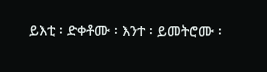ይእቲ ፡ ድቀቶሙ ፡ እንተ ፡ ይመትሮሙ ፡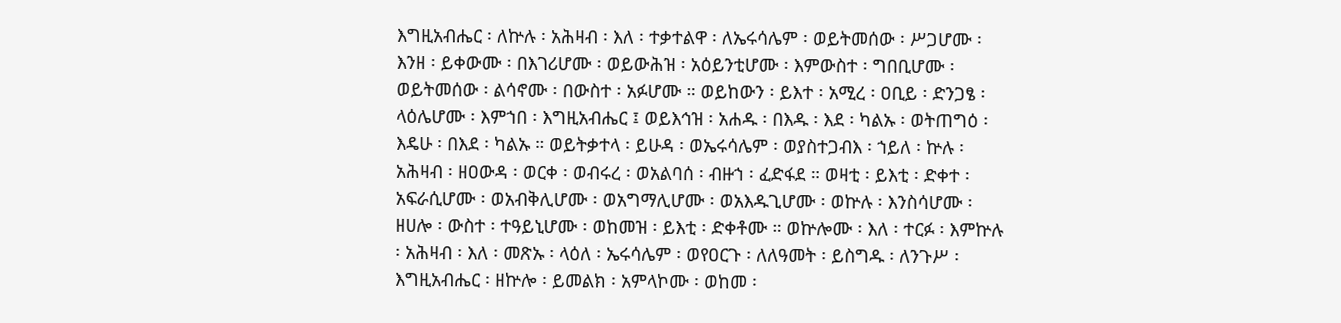እግዚአብሔር ፡ ለኵሉ ፡ አሕዛብ ፡ እለ ፡ ተቃተልዋ ፡ ለኤሩሳሌም ፡ ወይትመሰው ፡ ሥጋሆሙ ፡ እንዘ ፡ ይቀውሙ ፡ በእገሪሆሙ ፡ ወይውሕዝ ፡ አዕይንቲሆሙ ፡ እምውስተ ፡ ግበቢሆሙ ፡ ወይትመሰው ፡ ልሳኖሙ ፡ በውስተ ፡ አፉሆሙ ። ወይከውን ፡ ይእተ ፡ አሚረ ፡ ዐቢይ ፡ ድንጋፄ ፡ ላዕሌሆሙ ፡ እምኀበ ፡ እግዚአብሔር ፤ ወይእኅዝ ፡ አሐዱ ፡ በእዱ ፡ እደ ፡ ካልኡ ፡ ወትጠግዕ ፡ እዴሁ ፡ በእደ ፡ ካልኡ ። ወይትቃተላ ፡ ይሁዳ ፡ ወኤሩሳሌም ፡ ወያስተጋብእ ፡ ኀይለ ፡ ኵሉ ፡ አሕዛብ ፡ ዘዐውዳ ፡ ወርቀ ፡ ወብሩረ ፡ ወአልባሰ ፡ ብዙኀ ፡ ፈድፋደ ። ወዛቲ ፡ ይእቲ ፡ ድቀተ ፡ አፍራሲሆሙ ፡ ወአብቅሊሆሙ ፡ ወአግማሊሆሙ ፡ ወአእዱጊሆሙ ፡ ወኵሉ ፡ እንስሳሆሙ ፡ ዘሀሎ ፡ ውስተ ፡ ተዓይኒሆሙ ፡ ወከመዝ ፡ ይእቲ ፡ ድቀቶሙ ። ወኵሎሙ ፡ እለ ፡ ተርፉ ፡ እምኵሉ ፡ አሕዛብ ፡ እለ ፡ መጽኡ ፡ ላዕለ ፡ ኤሩሳሌም ፡ ወየዐርጉ ፡ ለለዓመት ፡ ይስግዱ ፡ ለንጉሥ ፡ እግዚአብሔር ፡ ዘኵሎ ፡ ይመልክ ፡ አምላኮሙ ፡ ወከመ ፡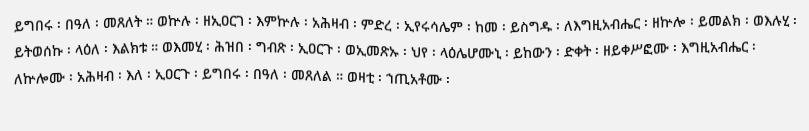ይግበሩ ፡ በዓለ ፡ መጸለት ። ወኵሉ ፡ ዘኢዐርገ ፡ እምኵሉ ፡ አሕዛብ ፡ ምድረ ፡ ኢየሩሳሌም ፡ ከመ ፡ ይስግዱ ፡ ለእግዚአብሔር ፡ ዘኵሎ ፡ ይመልክ ፡ ወእሉሂ ፡ ይትወሰኩ ፡ ላዕለ ፡ እልክቱ ። ወእመሂ ፡ ሕዝበ ፡ ግብጽ ፡ ኢዐርጉ ፡ ወኢመጽኡ ፡ ህየ ፡ ላዕሌሆሙኒ ፡ ይከውን ፡ ድቀት ፡ ዘይቀሥፎሙ ፡ እግዚአብሔር ፡ ለኵሎሙ ፡ አሕዛብ ፡ እለ ፡ ኢዐርጉ ፡ ይግበሩ ፡ በዓለ ፡ መጸለል ። ወዛቲ ፡ ኀጢአቶሙ ፡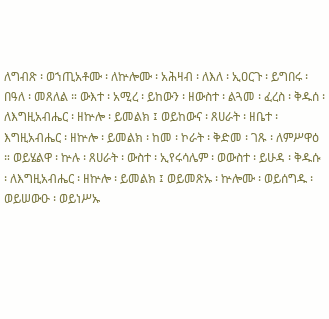ለግብጽ ፡ ወኀጢአቶሙ ፡ ለኵሎሙ ፡ አሕዛብ ፡ ለእለ ፡ ኢዐርጉ ፡ ይግበሩ ፡ በዓለ ፡ መጸለል ። ውእተ ፡ አሚረ ፡ ይከውን ፡ ዘውስተ ፡ ልጓመ ፡ ፈረስ ፡ ቅዱሰ ፡ ለእግዚአብሔር ፡ ዘኵሎ ፡ ይመልክ ፤ ወይከውና ፡ ጸሀራት ፡ ዘቤተ ፡ እግዚአብሔር ፡ ዘኵሎ ፡ ይመልክ ፡ ከመ ፡ ኮራት ፡ ቅድመ ፡ ገጹ ፡ ለምሥዋዕ ። ወይሄልዋ ፡ ኵሉ ፡ ጸሀራት ፡ ውስተ ፡ ኢየሩሳሌም ፡ ወውስተ ፡ ይሁዳ ፡ ቅዱሱ ፡ ለእግዚአብሔር ፡ ዘኵሎ ፡ ይመልክ ፤ ወይመጽኡ ፡ ኵሎሙ ፡ ወይሰግዱ ፡ ወይሠውዑ ፡ ወይነሥኡ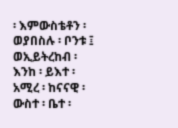፡ እምውስቴቶን ፡ ወያበስሉ ፡ ቦንቱ ፤ ወኢይትረከብ ፡ እንከ ፡ ይእተ ፡ አሚረ ፡ ከናናዊ ፡ ውስተ ፡ ቤተ ፡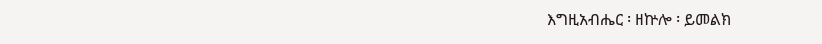እግዚአብሔር ፡ ዘኵሎ ፡ ይመልክ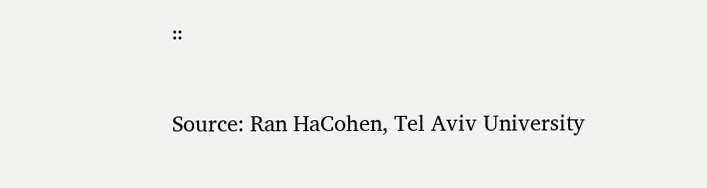።

Source: Ran HaCohen, Tel Aviv University